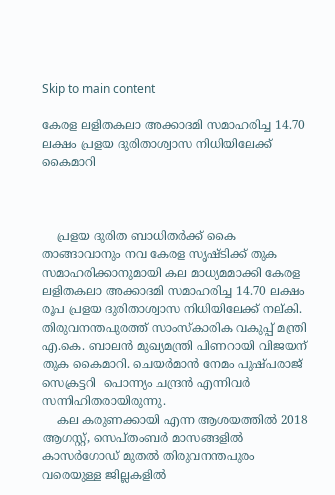Skip to main content

കേരള ലളിതകലാ അക്കാദമി സമാഹരിച്ച 14.70 ലക്ഷം പ്രളയ ദുരിതാശ്വാസ നിധിയിലേക്ക് കൈമാറി



    പ്രളയ ദുരിത ബാധിതര്‍ക്ക് കൈ താങ്ങാവാനും നവ കേരള സൃഷ്ടിക്ക് തുക സമാഹരിക്കാനുമായി കല മാധ്യമമാക്കി കേരള ലളിതകലാ അക്കാദമി സമാഹരിച്ച 14.70 ലക്ഷം രൂപ പ്രളയ ദുരിതാശ്വാസ നിധിയിലേക്ക് നല്കി. തിരുവനന്തപുരത്ത് സാംസ്‌കാരിക വകുപ്പ് മന്ത്രി എ.കെ. ബാലന്‍ മുഖ്യമന്ത്രി പിണറായി വിജയന് തുക കൈമാറി. ചെയര്‍മാന്‍ നേമം പുഷ്പരാജ് സെക്രട്ടറി  പൊന്ന്യം ചന്ദ്രന്‍ എന്നിവര്‍ സന്നിഹിതരായിരുന്നു.
    കല കരുണക്കായി എന്ന ആശയത്തില്‍ 2018 ആഗസ്റ്റ്, സെപ്തംബര്‍ മാസങ്ങളില്‍ കാസര്‍ഗോഡ് മുതല്‍ തിരുവനന്തപുരം വരെയുള്ള ജില്ലകളില്‍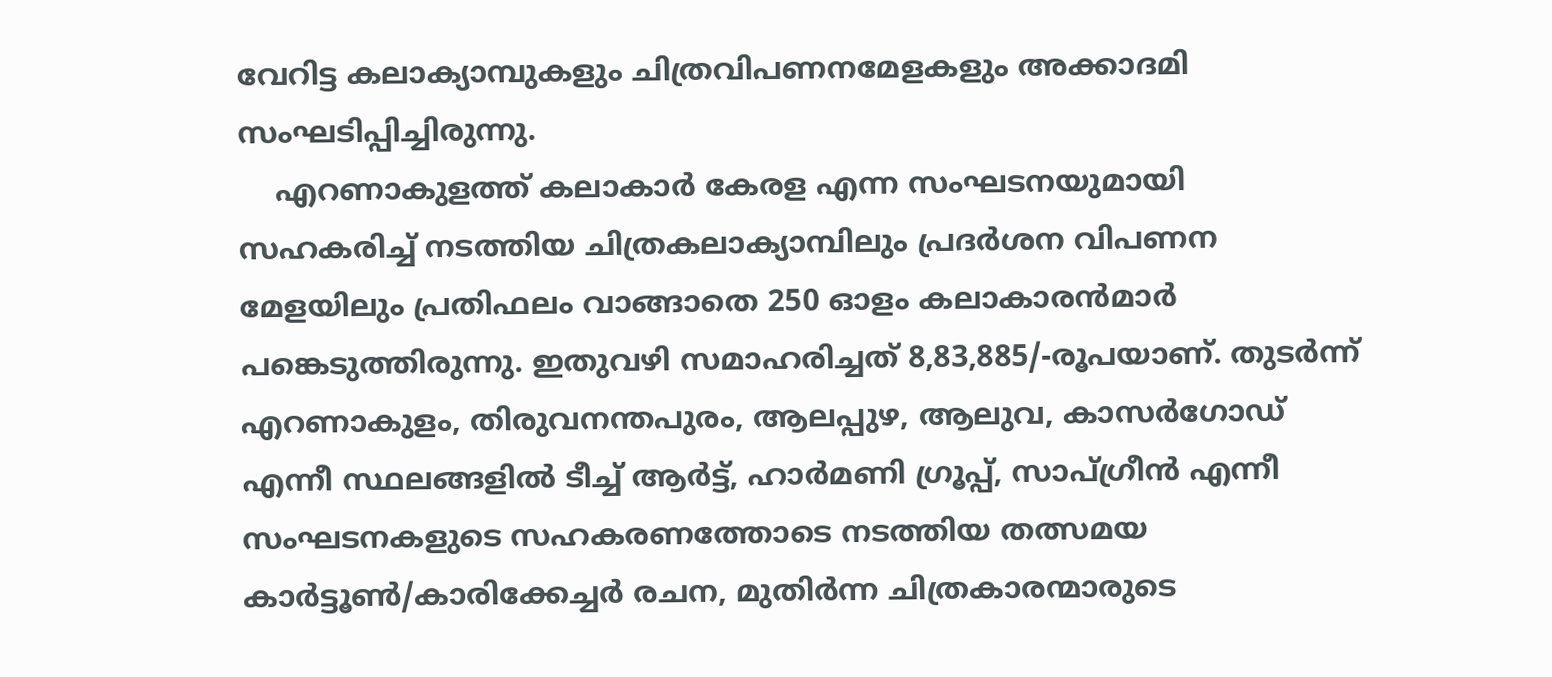വേറിട്ട കലാക്യാമ്പുകളും ചിത്രവിപണനമേളകളും അക്കാദമി സംഘടിപ്പിച്ചിരുന്നു.
    എറണാകുളത്ത് കലാകാര്‍ കേരള എന്ന സംഘടനയുമായി സഹകരിച്ച് നടത്തിയ ചിത്രകലാക്യാമ്പിലും പ്രദര്‍ശന വിപണന മേളയിലും പ്രതിഫലം വാങ്ങാതെ 250 ഓളം കലാകാരന്‍മാര്‍ പങ്കെടുത്തിരുന്നു. ഇതുവഴി സമാഹരിച്ചത് 8,83,885/-രൂപയാണ്. തുടര്‍ന്ന് എറണാകുളം, തിരുവനന്തപുരം, ആലപ്പുഴ, ആലുവ, കാസര്‍ഗോഡ് എന്നീ സ്ഥലങ്ങളില്‍ ടീച്ച് ആര്‍ട്ട്, ഹാര്‍മണി ഗ്രൂപ്പ്, സാപ്ഗ്രീന്‍ എന്നീ സംഘടനകളുടെ സഹകരണത്തോടെ നടത്തിയ തത്സമയ കാര്‍ട്ടൂണ്‍/കാരിക്കേച്ചര്‍ രചന, മുതിര്‍ന്ന ചിത്രകാരന്മാരുടെ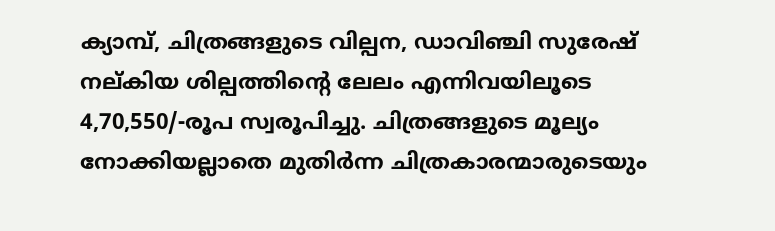ക്യാമ്പ്, ചിത്രങ്ങളുടെ വില്പന, ഡാവിഞ്ചി സുരേഷ് നല്കിയ ശില്പത്തിന്റെ ലേലം എന്നിവയിലൂടെ 4,70,550/-രൂപ സ്വരൂപിച്ചു. ചിത്രങ്ങളുടെ മൂല്യം നോക്കിയല്ലാതെ മുതിര്‍ന്ന ചിത്രകാരന്മാരുടെയും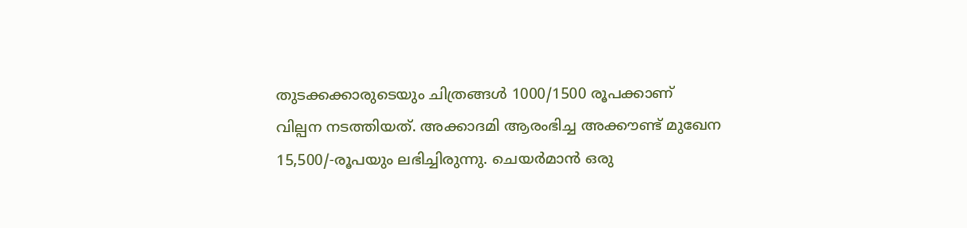തുടക്കക്കാരുടെയും ചിത്രങ്ങള്‍ 1000/1500 രൂപക്കാണ് വില്പന നടത്തിയത്. അക്കാദമി ആരംഭിച്ച അക്കൗണ്ട് മുഖേന 15,500/-രൂപയും ലഭിച്ചിരുന്നു. ചെയര്‍മാന്‍ ഒരു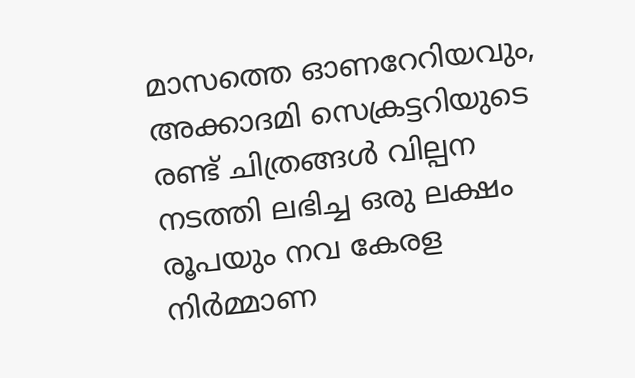മാസത്തെ ഓണറേറിയവും, അക്കാദമി സെക്രട്ടറിയുടെ രണ്ട് ചിത്രങ്ങള്‍ വില്പന നടത്തി ലഭിച്ച ഒരു ലക്ഷം രൂപയും നവ കേരള നിര്‍മ്മാണ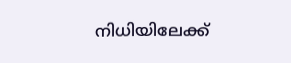നിധിയിലേക്ക്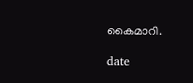കൈമാറി.

date